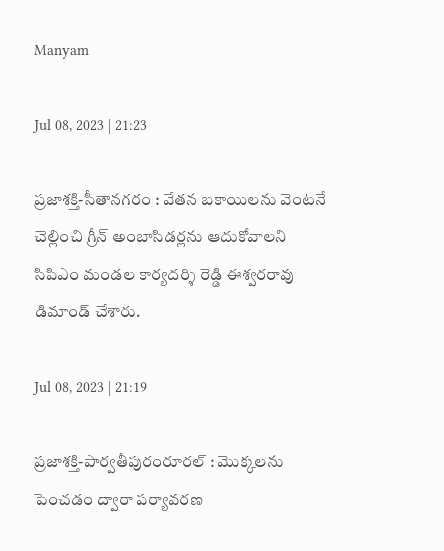Manyam

Jul 08, 2023 | 21:23

ప్రజాశక్తి-సీతానగరం : వేతన బకాయిలను వెంటనే చెల్లించి గ్రీన్‌ అంబాసిడర్లను ఆదుకోవాలని సిపిఎం మండల కార్యదర్శి రెడ్డి ఈశ్వరరావు డిమాండ్‌ చేశారు.

Jul 08, 2023 | 21:19

ప్రజాశక్తి-పార్వతీపురంరూరల్‌ : మొక్కలను పెంచడం ద్వారా పర్యావరణ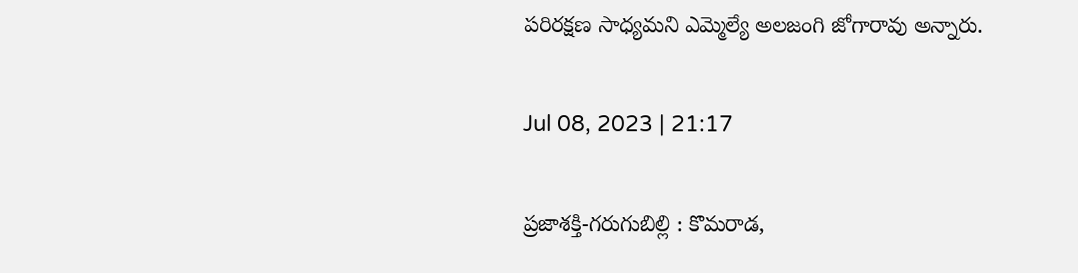పరిరక్షణ సాధ్యమని ఎమ్మెల్యే అలజంగి జోగారావు అన్నారు.

Jul 08, 2023 | 21:17

ప్రజాశక్తి-గరుగుబిల్లి : కొమరాడ,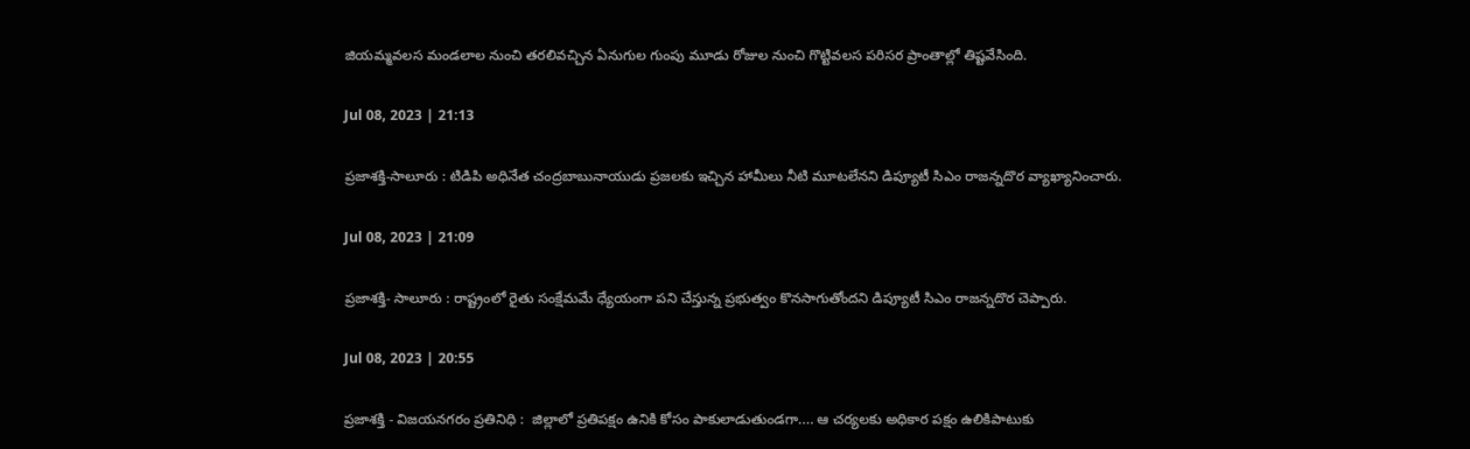జియమ్మవలస మండలాల నుంచి తరలివచ్చిన ఏనుగుల గుంపు మూడు రోజుల నుంచి గొట్టివలస పరిసర ప్రాంతాల్లో తిష్టవేసింది.

Jul 08, 2023 | 21:13

ప్రజాశక్తి-సాలూరు : టిడిపి అధినేత చంద్రబాబునాయుడు ప్రజలకు ఇచ్చిన హామీలు నీటి మూటలేనని డిప్యూటీ సిఎం రాజన్నదొర వ్యాఖ్యానించారు.

Jul 08, 2023 | 21:09

ప్రజాశక్తి- సాలూరు : రాష్ట్రంలో రైతు సంక్షేమమే ధ్యేయంగా పని చేస్తున్న ప్రభుత్వం కొనసాగుతోందని డిప్యూటీ సిఎం రాజన్నదొర చెప్పారు.

Jul 08, 2023 | 20:55

ప్రజాశక్తి - విజయనగరం ప్రతినిధి :  జిల్లాలో ప్రతిపక్షం ఉనికి కోసం పాకులాడుతుండగా.... ఆ చర్యలకు అధికార పక్షం ఉలికిపాటుకు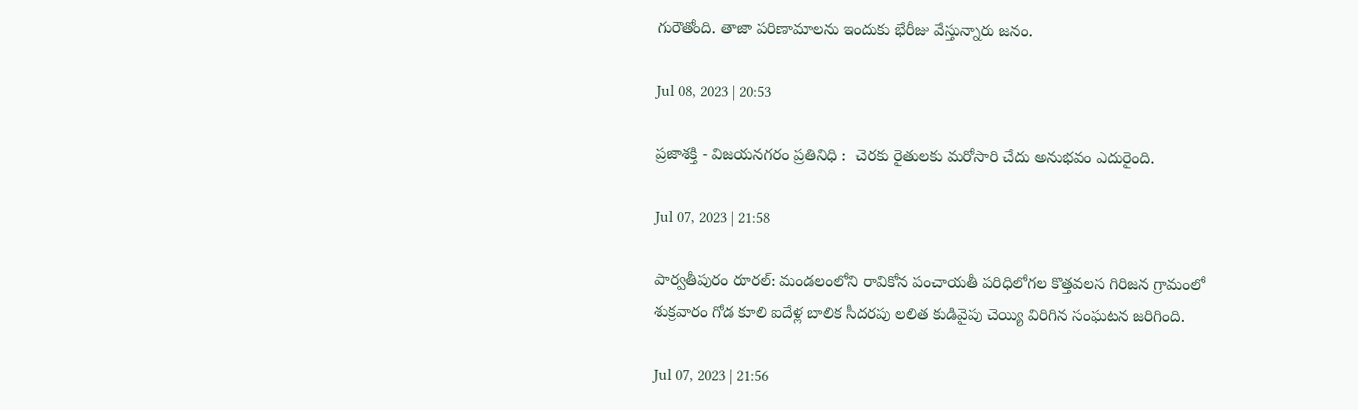గురౌతోంది. తాజా పరిణామాలను ఇందుకు భేరీజు వేస్తున్నారు జనం.

Jul 08, 2023 | 20:53

ప్రజాశక్తి - విజయనగరం ప్రతినిధి :  చెరకు రైతులకు మరోసారి చేదు అనుభవం ఎదురైంది.

Jul 07, 2023 | 21:58

పార్వతీపురం రూరల్‌: మండలంలోని రావికోన పంచాయతీ పరిధిలోగల కొత్తవలస గిరిజన గ్రామంలో శుక్రవారం గోడ కూలి ఐదేళ్ల బాలిక సీదరపు లలిత కుడివైపు చెయ్యి విరిగిన సంఘటన జరిగింది.

Jul 07, 2023 | 21:56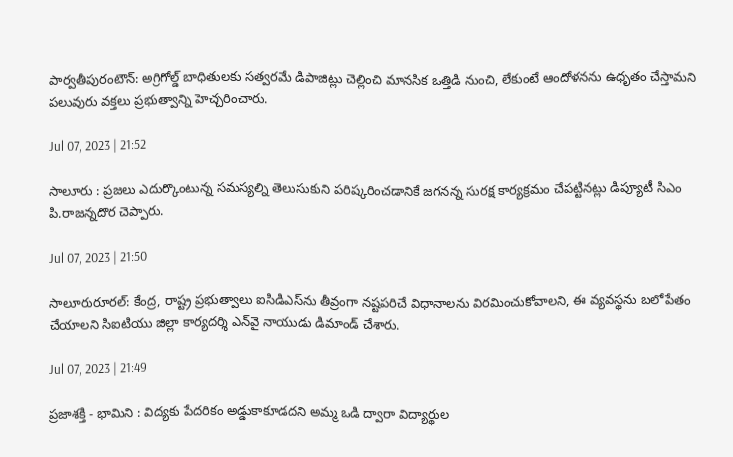పార్వతీపురంటౌన్‌: అగ్రిగోల్డ్‌ బాధితులకు సత్వరమే డిపాజిట్లు చెల్లించి మానసిక ఒత్తిడి నుంచి, లేకుంటే ఆందోళనను ఉధృతం చేస్తామని పలువురు వక్తలు ప్రభుత్వాన్ని హెచ్చరించారు.

Jul 07, 2023 | 21:52

సాలూరు : ప్రజలు ఎదుర్కొంటున్న సమస్యల్ని తెలుసుకుని పరిష్కరించడానికే జగనన్న సురక్ష కార్యక్రమం చేపట్టినట్లు డిప్యూటీ సిఎం పి.రాజన్నదొర చెప్పారు.

Jul 07, 2023 | 21:50

సాలూరురూరల్‌: కేంద్ర, రాష్ట్ర ప్రభుత్వాలు ఐసిడిఎస్‌ను తీవ్రంగా నష్టపరిచే విధానాలను విరమించుకోవాలని, ఈ వ్యవస్థను బలోపేతం చేయాలని సిఐటియు జిల్లా కార్యదర్శి ఎన్‌వై నాయుడు డిమాండ్‌ చేశారు.

Jul 07, 2023 | 21:49

ప్రజాశక్తి - భామిని : విద్యకు పేదరికం అడ్డుకాకూడదని అమ్మ ఒడి ద్వారా విద్యార్థుల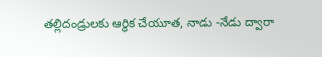తల్లిదండ్రులకు ఆర్థిక చేయూత, నాడు -నేడు ద్వారా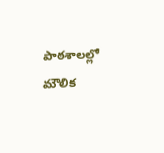పాఠశాలల్లో మౌలిక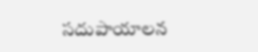సదుపాయాలన